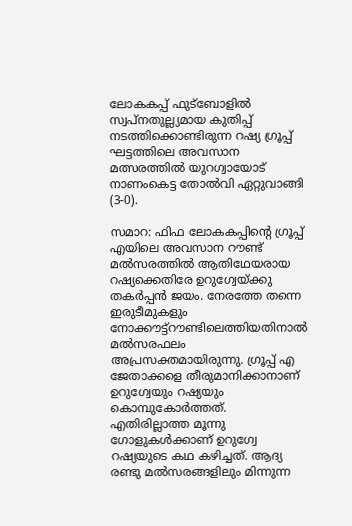ലോകകപ്പ് ഫുട്ബോളിൽ സ്വപ്നതുല്ല്യമായ കുതിപ്പ് നടത്തിക്കൊണ്ടിരുന്ന റഷ്യ ഗ്രൂപ്പ് ഘട്ടത്തിലെ അവസാന മത്സരത്തിൽ യുറഗ്വായോട് നാണംകെട്ട തോൽവി ഏറ്റുവാങ്ങി (3-0).

സമാറ: ഫിഫ ലോകകപ്പിന്റെ ഗ്രൂപ്പ് എയിലെ അവസാന റൗണ്ട് മല്‍സരത്തില്‍ ആതിഥേയരായ റഷ്യക്കെതിരേ ഉറുഗ്വേയ്ക്കു തകര്‍പ്പന്‍ ജയം. നേരത്തേ തന്നെ ഇരുടീമുകളും നോക്കൗട്ട്‌റൗണ്ടിലെത്തിയതിനാല്‍ മല്‍സരഫലം അപ്രസക്തമായിരുന്നു. ഗ്രൂപ്പ് എ ജേതാക്കളെ തീരുമാനിക്കാനാണ് ഉറുഗ്വേയും റഷ്യയും കൊമ്പുകോര്‍ത്തത്. എതിരില്ലാത്ത മൂന്നു ഗോളുകള്‍ക്കാണ് ഉറുഗ്വേ റഷ്യയുടെ കഥ കഴിച്ചത്. ആദ്യ രണ്ടു മല്‍സരങ്ങളിലും മിന്നുന്ന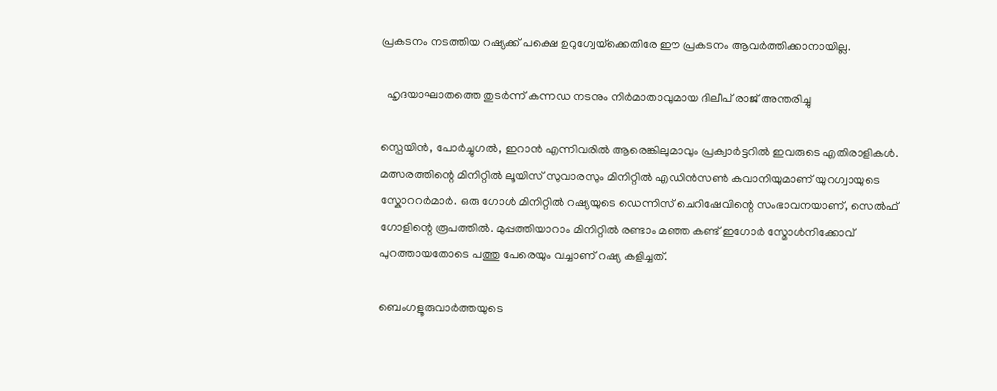പ്രകടനം നടത്തിയ റഷ്യക്ക് പക്ഷെ ഉറുഗ്വേയ്‌ക്കെതിരേ ഈ പ്രകടനം ആവര്‍ത്തിക്കാനായില്ല.

  ഹൃദയാഘാതത്തെ തുടർന്ന് കന്നഡ നടനും നിർമാതാവുമായ ദിലീപ് രാജ് അന്തരിച്ചു

സ്പെയിൻ, പോർച്ചുഗൽ, ഇറാൻ എന്നിവരിൽ ആരെങ്കിലുമാവും പ്രക്വാർട്ടറിൽ ഇവരുടെ എതിരാളികൾ. മത്സരത്തിന്റെ മിനിറ്റില്‍ ലൂയിസ് സുവാരസും മിനിറ്റില്‍ എഡിൻസൺ കവാനിയുമാണ് യുറഗ്വായുടെ സ്കോററർമാർ. ഒരു ഗോൾ മിനിറ്റില്‍ റഷ്യയുടെ ഡെന്നിസ് ചെറിഷേവിന്റെ സംഭാവനയാണ്, സെൽഫ് ഗോളിന്റെ രൂപത്തിൽ. മുപ്പത്തിയാറാം മിനിറ്റിൽ രണ്ടാം മഞ്ഞ കണ്ട് ഇഗോർ സ്മോൾനിക്കോവ് പുറത്തായതോടെ പത്തു പേരെയും വച്ചാണ് റഷ്യ കളിച്ചത്.

ബെംഗളൂരുവാർത്തയുടെ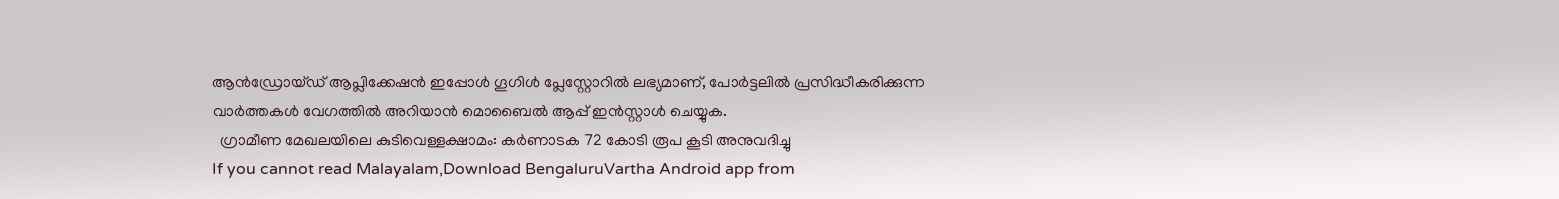ആൻഡ്രോയ്ഡ് ആപ്ലിക്കേഷൻ ഇപ്പോൾ ഗൂഗിൾ പ്ലേസ്റ്റോറിൽ ലഭ്യമാണ്, പോർട്ടലിൽ പ്രസിദ്ധീകരിക്കുന്ന വാർത്തകൾ വേഗത്തിൽ അറിയാൻ മൊബൈൽ ആപ്പ് ഇൻസ്റ്റാൾ ചെയ്യുക.
  ഗ്രാമീണ മേഖലയിലെ കുടിവെള്ളക്ഷാമം: കർണാടക 72 കോടി രൂപ കൂടി അനുവദിച്ചു
If you cannot read Malayalam,Download BengaluruVartha Android app from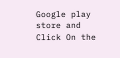Google play store and Click On the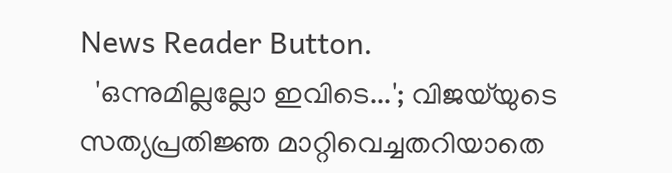News Reader Button.
  'ഒന്നുമില്ലല്ലോ ഇവിടെ...'; വിജയ്‌യുടെ സത്യപ്രതിജ്ഞ മാറ്റിവെച്ചതറിയാതെ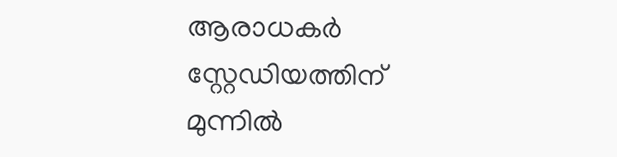ആരാധകർ സ്റ്റേഡിയത്തിന് മുന്നിൽ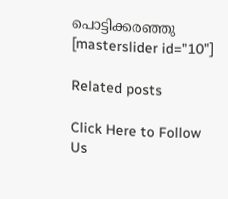പൊട്ടിക്കരഞ്ഞു
[masterslider id="10"]

Related posts

Click Here to Follow Us